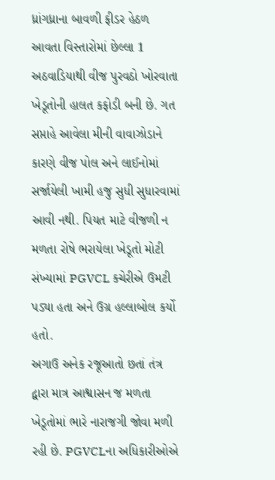ધ્રાંગધ્રાના બાવળી ફીડર હેઠળ આવતા વિસ્તારોમાં છેલ્લા 1 અઠવાડિયાથી વીજ પુરવઠો ખોરવાતા ખેડૂતોની હાલત કફોડી બની છે. ગત સપ્તાહે આવેલા મીની વાવાઝોડાને કારણે વીજ પોલ અને લાઈનોમાં સર્જાયેલી ખામી હજુ સુધી સુધારવામાં આવી નથી. પિયત માટે વીજળી ન મળતા રોષે ભરાયેલા ખેડૂતો મોટી સંખ્યામાં PGVCL કચેરીએ ઉમટી પડ્યા હતા અને ઉગ્ર હલ્લાબોલ કર્યો હતો.
અગાઉ અનેક રજૂઆતો છતાં તંત્ર દ્વારા માત્ર આશ્વાસન જ મળતા ખેડૂતોમાં ભારે નારાજગી જોવા મળી રહી છે. PGVCLના અધિકારીઓએ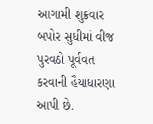આગામી શુક્રવાર બપોર સુધીમાં વીજ પુરવઠો પૂર્વવત કરવાની હૈયાધારણા આપી છે.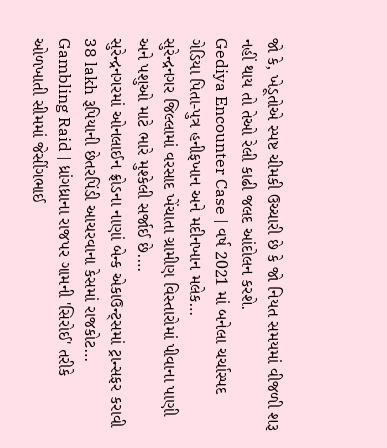જો કે, ખેડૂતોએ સ્પષ્ટ ચીમકી ઉચ્ચારી છે કે જો નિયત સમયમાં વીજળી શરૂ નહીં થાય તો તેઓ રેલી કાઢી જલદ આંદોલન કરશે.
Gediya Encounter Case | વર્ષ 2021 માં બનેલા ચર્ચાસ્પદ ગેડિયા પિતા-પુત્ર હનીફખાન અને મદીનખાન મલેક…
સુરેન્દ્રનગર જિલ્લામાં વરસાદ ખેંચાતા ગ્રામીણ વિસ્તારોમાં પીવાના પાણી અને પશુઓ માટે ભારે મુશ્કેલી સર્જાઈ છે.…
સુરેન્દ્રનગરમાં ઓનલાઈન ફ્રોડના નાણાં બેન્ક એકાઉન્ટ્સમાં ટ્રાન્સફર કરાવી 38 lakh રૂપિયાની છેતરપિંડી આચરવાના કેસમાં રાજકોટ…
Gambling Raid | ધ્રાંગધ્રાના રાજપર ગામની 'સિરોઈ' તરીકે ઓળખાતી સીમમાં જેસીંગભાઈ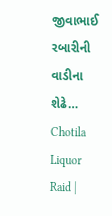જીવાભાઈ રબારીની વાડીના શેઢે…
Chotila Liquor Raid |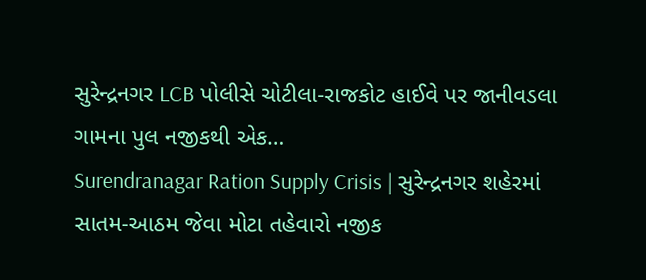સુરેન્દ્રનગર LCB પોલીસે ચોટીલા-રાજકોટ હાઈવે પર જાનીવડલા ગામના પુલ નજીકથી એક…
Surendranagar Ration Supply Crisis | સુરેન્દ્રનગર શહેરમાં સાતમ-આઠમ જેવા મોટા તહેવારો નજીક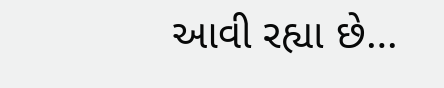આવી રહ્યા છે…